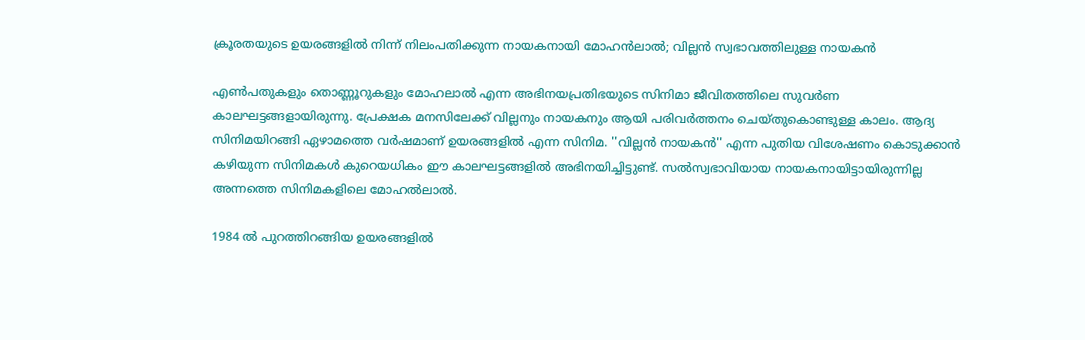ക്രൂരതയുടെ ഉയരങ്ങളില്‍ നിന്ന് നിലംപതിക്കുന്ന നായകനായി മോഹന്‍ലാല്‍; വില്ലന്‍ സ്വഭാവത്തിലുള്ള നായകന്‍

എണ്‍പതുകളും തൊണ്ണൂറുകളും മോഹലാല്‍ എന്ന അഭിനയപ്രതിഭയുടെ സിനിമാ ജീവിതത്തിലെ സുവര്‍ണ കാലഘട്ടങ്ങളായിരുന്നു. പ്രേക്ഷക മനസിലേക്ക് വില്ലനും നായകനും ആയി പരിവര്‍ത്തനം ചെയ്തുകൊണ്ടുള്ള കാലം. ആദ്യ സിനിമയിറങ്ങി ഏഴാമത്തെ വര്‍ഷമാണ് ഉയരങ്ങളില്‍ എന്ന സിനിമ. ''വില്ലന്‍ നായകന്‍'' എന്ന പുതിയ വിശേഷണം കൊടുക്കാന്‍ കഴിയുന്ന സിനിമകള്‍ കുറെയധികം ഈ കാലഘട്ടങ്ങളില്‍ അഭിനയിച്ചിട്ടുണ്ട്. സല്‍സ്വഭാവിയായ നായകനായിട്ടായിരുന്നില്ല അന്നത്തെ സിനിമകളിലെ മോഹല്‍ലാല്‍.

1984 ല്‍ പുറത്തിറങ്ങിയ ഉയരങ്ങളില്‍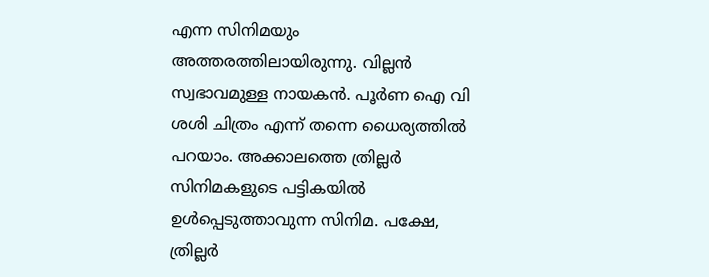എന്ന സിനിമയും അത്തരത്തിലായിരുന്നു. വില്ലന്‍ സ്വഭാവമുള്ള നായകന്‍. പൂര്‍ണ ഐ വി ശശി ചിത്രം എന്ന് തന്നെ ധൈര്യത്തില്‍ പറയാം. അക്കാലത്തെ ത്രില്ലര്‍ സിനിമകളുടെ പട്ടികയില്‍ ഉള്‍പ്പെടുത്താവുന്ന സിനിമ. പക്ഷേ, ത്രില്ലര്‍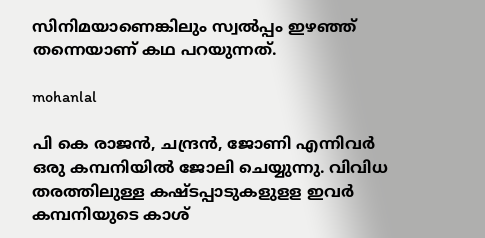സിനിമയാണെങ്കിലും സ്വല്‍പ്പം ഇഴഞ്ഞ് തന്നെയാണ് കഥ പറയുന്നത്.

mohanlal

പി കെ രാജന്‍, ചന്ദ്രന്‍, ജോണി എന്നിവര്‍ ഒരു കമ്പനിയില്‍ ജോലി ചെയ്യുന്നു. വിവിധ തരത്തിലുള്ള കഷ്ടപ്പാടുകളുളള ഇവര്‍ കമ്പനിയുടെ കാശ്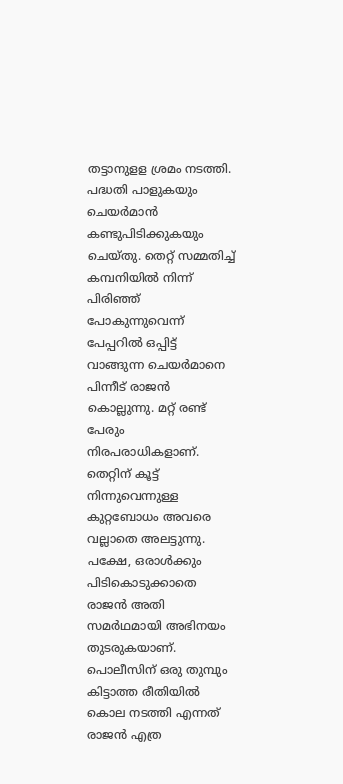തട്ടാനുളള ശ്രമം നടത്തി. പദ്ധതി പാളുകയും ചെയര്‍മാന്‍ കണ്ടുപിടിക്കുകയും ചെയ്തു. തെറ്റ് സമ്മതിച്ച് കമ്പനിയില്‍ നിന്ന് പിരിഞ്ഞ് പോകുന്നുവെന്ന് പേപ്പറില്‍ ഒപ്പിട്ട് വാങ്ങുന്ന ചെയര്‍മാനെ പിന്നീട് രാജന്‍ കൊല്ലുന്നു. മറ്റ് രണ്ട് പേരും നിരപരാധികളാണ്. തെറ്റിന് കൂട്ട് നിന്നുവെന്നുള്ള കുറ്റബോധം അവരെ വല്ലാതെ അലട്ടുന്നു. പക്ഷേ, ഒരാള്‍ക്കും പിടികൊടുക്കാതെ രാജന്‍ അതി സമര്‍ഥമായി അഭിനയം തുടരുകയാണ്. പൊലീസിന് ഒരു തുമ്പും കിട്ടാത്ത രീതിയില്‍ കൊല നടത്തി എന്നത് രാജന്‍ എത്ര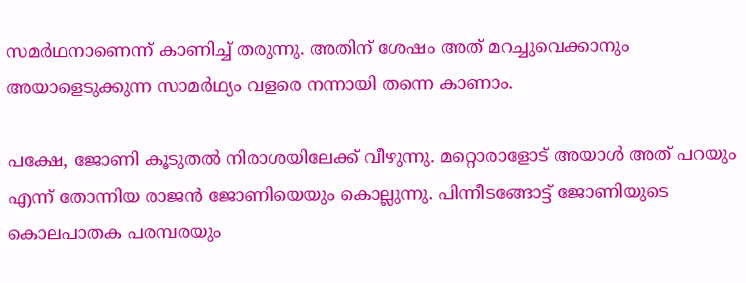സമര്‍ഥനാണെന്ന് കാണിച്ച് തരുന്നു. അതിന് ശേഷം അത് മറച്ചുവെക്കാനും അയാളെടുക്കുന്ന സാമര്‍ഥ്യം വളരെ നന്നായി തന്നെ കാണാം.

പക്ഷേ, ജോണി കൂടുതല്‍ നിരാശയിലേക്ക് വീഴുന്നു. മറ്റൊരാളോട് അയാള്‍ അത് പറയും എന്ന് തോന്നിയ രാജന്‍ ജോണിയെയും കൊല്ലുന്നു. പിന്നീടങ്ങോട്ട് ജോണിയുടെ കൊലപാതക പരമ്പരയും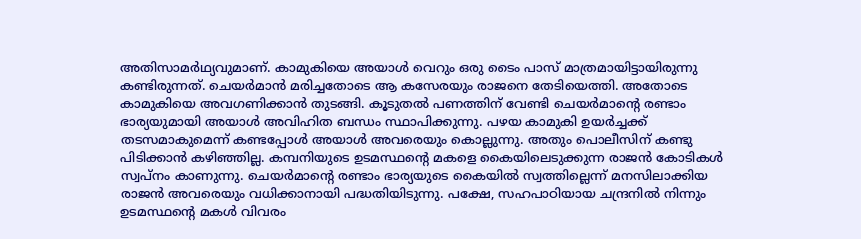അതിസാമര്‍ഥ്യവുമാണ്. കാമുകിയെ അയാള്‍ വെറും ഒരു ടൈം പാസ് മാത്രമായിട്ടായിരുന്നു കണ്ടിരുന്നത്. ചെയര്‍മാന്‍ മരിച്ചതോടെ ആ കസേരയും രാജനെ തേടിയെത്തി. അതോടെ കാമുകിയെ അവഗണിക്കാന്‍ തുടങ്ങി. കൂടുതല്‍ പണത്തിന് വേണ്ടി ചെയര്‍മാന്‍റെ രണ്ടാം ഭാര്യയുമായി അയാള്‍ അവിഹിത ബന്ധം സ്ഥാപിക്കുന്നു. പഴയ കാമുകി ഉയര്‍ച്ചക്ക് തടസമാകുമെന്ന് കണ്ടപ്പോള്‍ അയാള്‍ അവരെയും കൊല്ലുന്നു. അതും പൊലീസിന് കണ്ടു പിടിക്കാന്‍ കഴിഞ്ഞില്ല. കമ്പനിയുടെ ഉടമസ്ഥന്‍റെ മകളെ കൈയിലെടുക്കുന്ന രാജന്‍ കോടികള്‍ സ്വപ്നം കാണുന്നു. ചെയര്‍മാന്‍റെ രണ്ടാം ഭാര്യയുടെ കൈയില്‍ സ്വത്തില്ലെന്ന് മനസിലാക്കിയ രാജന്‍ അവരെയും വധിക്കാനായി പദ്ധതിയിടുന്നു. പക്ഷേ, സഹപാഠിയായ ചന്ദ്രനില്‍ നിന്നും ഉടമസ്ഥന്‍റെ മകള്‍ വിവരം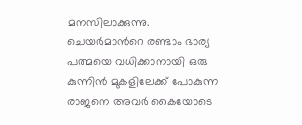മനസിലാക്കുന്നു. ചെയര്‍മാന്‍റെ രണ്ടാം ഭാര്യ പത്മയെ വധിക്കാനായി ഒരു കുന്നിന്‍ മുകളിലേക്ക് പോകുന്ന രാജനെ അവര്‍ കൈയോടെ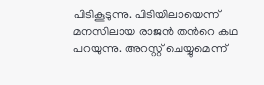പിടികൂടുന്നു. പിടിയിലായെന്ന് മനസിലായ രാജന്‍ തന്‍റെ കഥ പറയുന്നു. അറസ്റ്റ് ചെയ്യുമെന്ന്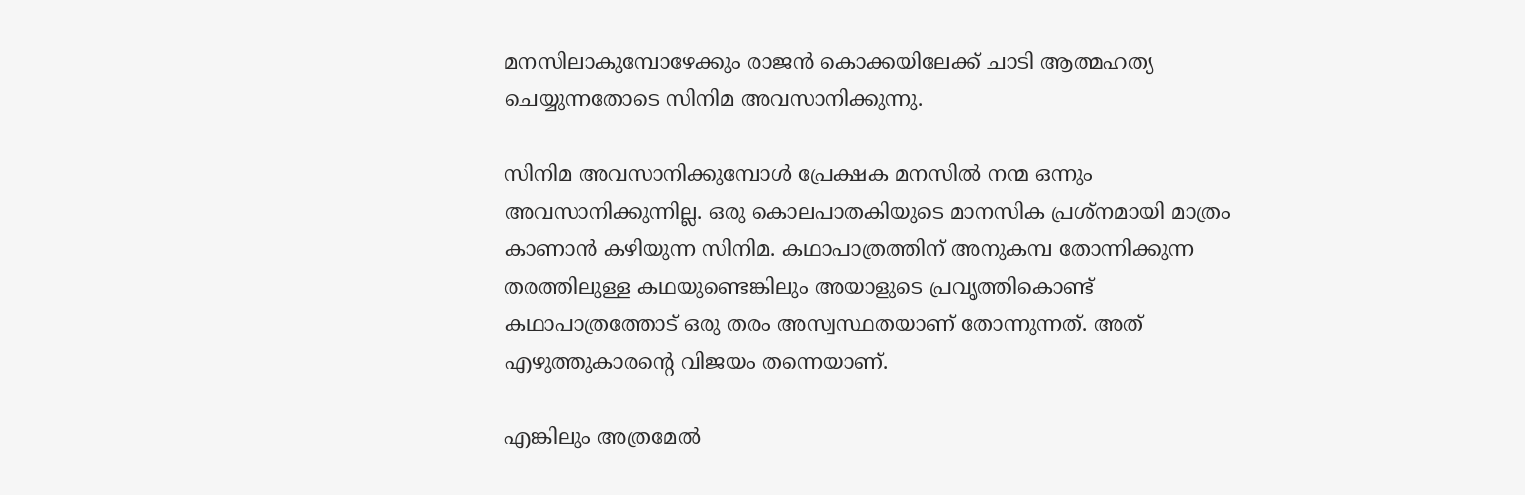മനസിലാകുമ്പോഴേക്കും രാജന്‍ കൊക്കയിലേക്ക് ചാടി ആത്മഹത്യ ചെയ്യുന്നതോടെ സിനിമ അവസാനിക്കുന്നു.

സിനിമ അവസാനിക്കുമ്പോള്‍ പ്രേക്ഷക മനസില്‍ നന്മ ഒന്നും അവസാനിക്കുന്നില്ല. ഒരു കൊലപാതകിയുടെ മാനസിക പ്രശ്നമായി മാത്രം കാണാന്‍ കഴിയുന്ന സിനിമ. കഥാപാത്രത്തിന് അനുകമ്പ തോന്നിക്കുന്ന തരത്തിലുള്ള കഥയുണ്ടെങ്കിലും അയാളുടെ പ്രവ‍ൃത്തികൊണ്ട് കഥാപാത്രത്തോട് ഒരു തരം അസ്വസ്ഥതയാണ് തോന്നുന്നത്. അത് എഴുത്തുകാരന്‍റെ വിജയം തന്നെയാണ്.

എങ്കിലും അത്രമേല്‍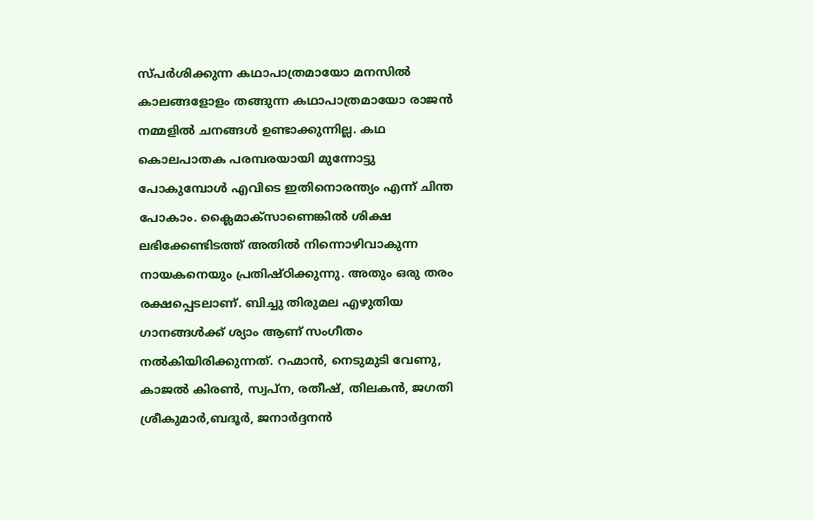സ്പര്‍ശിക്കുന്ന കഥാപാത്രമായോ മനസില്‍ കാലങ്ങളോളം തങ്ങുന്ന കഥാപാത്രമായോ രാജന്‍ നമ്മളില്‍ ചനങ്ങള്‍ ഉണ്ടാക്കുന്നില്ല. കഥ കൊലപാതക പരമ്പരയായി മുന്നോട്ടു പോകുമ്പോള്‍ എവിടെ ഇതിനൊരന്ത്യം എന്ന് ചിന്ത പോകാം. ക്ലൈമാക്സാണെങ്കില്‍ ശിക്ഷ ലഭിക്കേണ്ടിടത്ത് അതില്‍ നിന്നൊഴിവാകുന്ന നായകനെയും പ്രതിഷ്ഠിക്കുന്നു. അതും ഒരു തരം രക്ഷപ്പെടലാണ്. ബിച്ചു തിരുമല എഴുതിയ ഗാനങ്ങള്‍ക്ക് ശ്യാം ആണ് സംഗീതം നല്‍കിയിരിക്കുന്നത്. റഹ്മാന്‍, നെടുമുടി വേണു, കാജല്‍ കിരണ്‍, സ്വപ്ന, രതീഷ്, തിലകന്‍, ജഗതി ശ്രീകുമാര്‍,ബദൂര്‍, ജനാര്‍ദ്ദനന്‍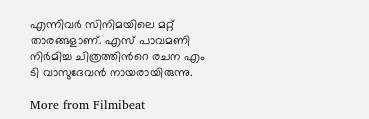എന്നിവര്‍ സിനിമയിലെ മറ്റ് താരങ്ങളാണ്. എസ് പാവമണി നിര്‍മിച്ച ചിത്രത്തിന്‍റെ രചന എം ടി വാസുദേവന്‍ നായരായിരുന്നു.

More from Filmibeat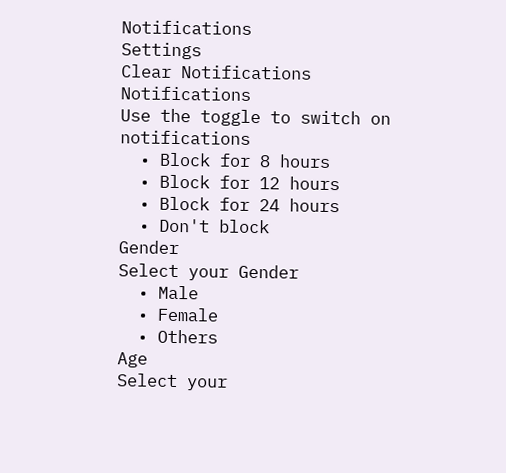Notifications
Settings
Clear Notifications
Notifications
Use the toggle to switch on notifications
  • Block for 8 hours
  • Block for 12 hours
  • Block for 24 hours
  • Don't block
Gender
Select your Gender
  • Male
  • Female
  • Others
Age
Select your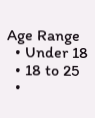Age Range
  • Under 18
  • 18 to 25
  •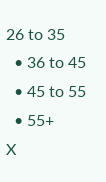26 to 35
  • 36 to 45
  • 45 to 55
  • 55+
X